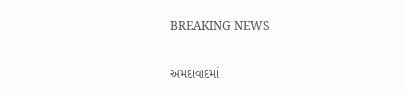BREAKING NEWS

અમદાવાદમાં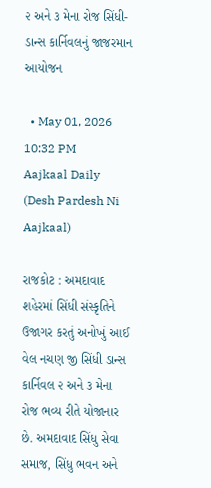૨ અને ૩ મેના રોજ સિંધી-ડાન્સ કાર્નિવલનું જાજરમાન આયોજન

  • May 01, 2026 10:32 PM
Aajkaal Daily (Desh Pardesh Ni Aajkaal)

રાજકોટ : અમદાવાદ શહેરમાં સિંધી સંસ્કૃતિને ઉજાગર કરતું અનોખું આઈ વેલ નચણ જી સિંધી ડાન્સ કાર્નિવલ ૨ અને ૩ મેના રોજ ભવ્ય રીતે યોજાનાર છે. અમદાવાદ સિંધુ સેવા સમાજ, સિંધુ ભવન અને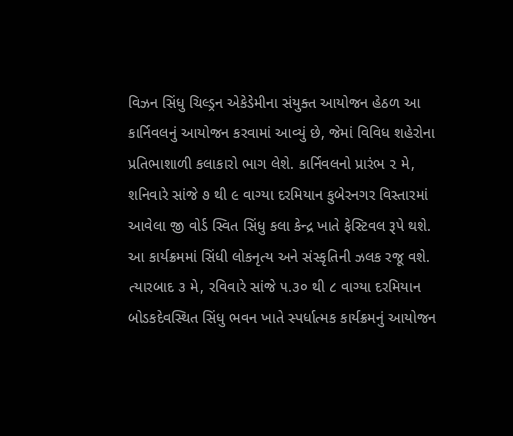વિઝન સિંધુ ચિલ્ડ્રન એકેડેમીના સંયુક્ત આયોજન હેઠળ આ કાર્નિવલનું આયોજન કરવામાં આવ્યું છે, જેમાં વિવિધ શહેરોના પ્રતિભાશાળી કલાકારો ભાગ લેશે. કાર્નિવલનો પ્રારંભ ૨ મે, શનિવારે સાંજે ૭ થી ૯ વાગ્યા દરમિયાન કુબેરનગર વિસ્તારમાં આવેલા જી વોર્ડ સ્વિત સિંધુ કલા કેન્દ્ર ખાતે ફેસ્ટિવલ રૂપે થશે. આ કાર્યક્રમમાં સિંધી લોકનૃત્ય અને સંસ્કૃતિની ઝલક રજૂ વશે. ત્યારબાદ ૩ મે, રવિવારે સાંજે ૫.૩૦ થી ૮ વાગ્યા દરમિયાન બોડકદેવસ્થિત સિંધુ ભવન ખાતે સ્પર્ધાત્મક કાર્યક્રમનું આયોજન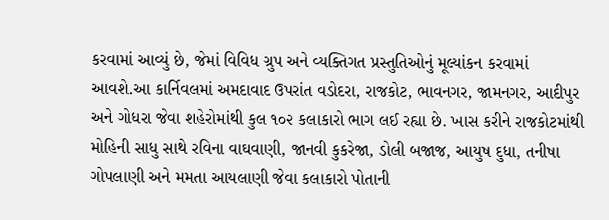કરવામાં આવ્યું છે, જેમાં વિવિધ ગ્રુપ અને વ્યક્તિગત પ્રસ્તુતિઓનું મૂલ્યાંકન કરવામાં આવશે.આ કાર્નિવલમાં અમદાવાદ ઉપરાંત વડોદરા, રાજકોટ, ભાવનગર, જામનગર, આદીપુર અને ગોધરા જેવા શહેરોમાંથી કુલ ૧૦૨ કલાકારો ભાગ લઈ રહ્યા છે. ખાસ કરીને રાજકોટમાંથી મોહિની સાધુ સાથે રવિના વાઘવાણી, જાનવી કુકરેજા, ડોલી બજાજ, આયુષ દુધા, તનીષા ગોપલાણી અને મમતા આયલાણી જેવા કલાકારો પોતાની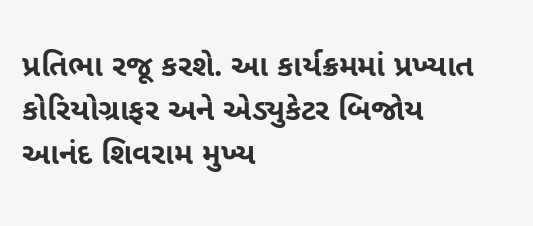પ્રતિભા રજૂ કરશે. આ કાર્યક્રમમાં પ્રખ્યાત કોરિયોગ્રાફર અને એડ્યુકેટર બિજોય આનંદ શિવરામ મુખ્ય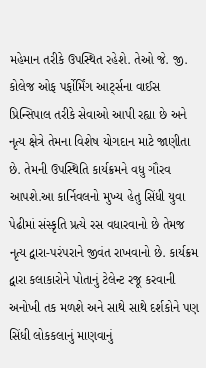મહેમાન તરીકે ઉપસ્થિત રહેશે. તેઓ જે. જી. કોલેજ ઓફ પર્ફોર્મિંગ આર્ટ્સના વાઈસ પ્રિન્સિપાલ તરીકે સેવાઓ આપી રહ્યા છે અને નૃત્ય ક્ષેત્રે તેમના વિશેષ યોગદાન માટે જાણીતા છે. તેમની ઉપસ્થિતિ કાર્યક્રમને વધુ ગૌરવ આપશે.આ કાર્નિવલનો મુખ્ય હેતુ સિંધી યુવા પેઢીમાં સંસ્કૃતિ પ્રત્યે રસ વધારવાનો છે તેમજ નૃત્ય દ્વારા-પરંપરાને જીવંત રાખવાનો છે. કાર્યક્રમ દ્વારા કલાકારોને પોતાનું ટેલેન્ટ રજૂ કરવાની અનોખી તક મળશે અને સાથે સાથે દર્શકોને પણ સિંધી લોકકલાનું માણવાનું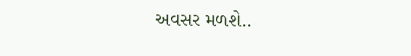અવસર મળશે..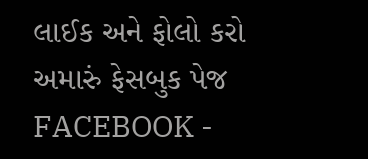લાઈક અને ફોલો કરો અમારું ફેસબુક પેજ FACEBOOK -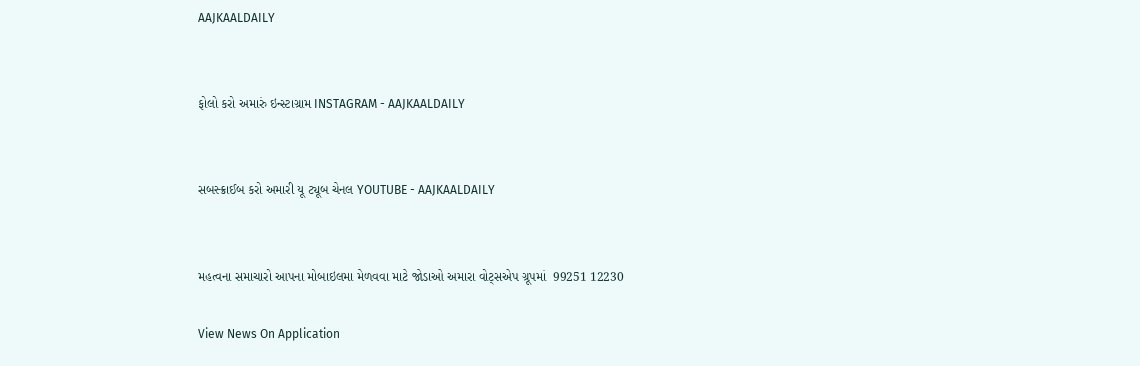AAJKAALDAILY


ફોલો કરો અમારું ઇન્સ્ટાગ્રામ INSTAGRAM - AAJKAALDAILY


સબસ્ક્રાઈબ કરો અમારી યૂ ટ્યૂબ ચેનલ YOUTUBE - AAJKAALDAILY


મહત્વના સમાચારો આપના મોબાઇલમા મેળવવા માટે જોડાઓ અમારા વોટ્સએપ ગ્રૂપમાં  99251 12230

View News On Application